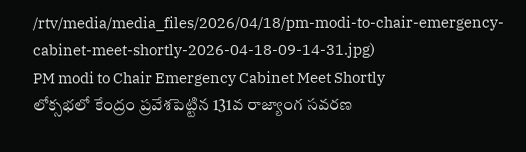/rtv/media/media_files/2026/04/18/pm-modi-to-chair-emergency-cabinet-meet-shortly-2026-04-18-09-14-31.jpg)
PM modi to Chair Emergency Cabinet Meet Shortly
లోక్సభలో కేంద్రం ప్రవేశపెట్టిన 131వ రాజ్యాంగ సవరణ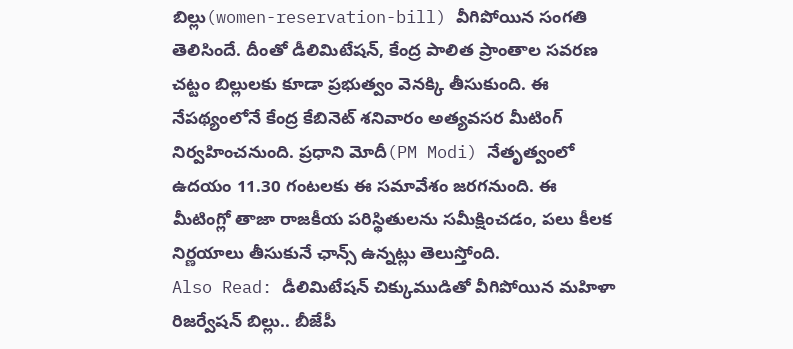బిల్లు(women-reservation-bill) వీగిపోయిన సంగతి తెలిసిందే. దీంతో డీలిమిటేషన్, కేంద్ర పాలిత ప్రాంతాల సవరణ చట్టం బిల్లులకు కూడా ప్రభుత్వం వెనక్కి తీసుకుంది. ఈ నేపథ్యంలోనే కేంద్ర కేబినెట్ శనివారం అత్యవసర మీటింగ్ నిర్వహించనుంది. ప్రధాని మోదీ(PM Modi) నేతృత్వంలో ఉదయం 11.30 గంటలకు ఈ సమావేశం జరగనుంది. ఈ మీటింగ్లో తాజా రాజకీయ పరిస్థితులను సమీక్షించడం, పలు కీలక నిర్ణయాలు తీసుకునే ఛాన్స్ ఉన్నట్లు తెలుస్తోంది.
Also Read: డీలిమిటేషన్ చిక్కుముడితో వీగిపోయిన మహిళా రిజర్వేషన్ బిల్లు.. బీజేపీ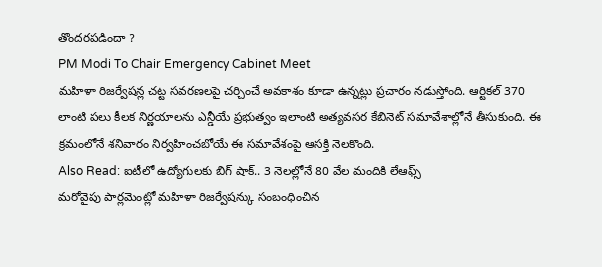తొందరపడిందా ?
PM Modi To Chair Emergency Cabinet Meet
మహిళా రిజర్వేషన్ల చట్ట సవరణలపై చర్చించే అవకాశం కూడా ఉన్నట్లు ప్రచారం నడుస్తోంది. ఆర్టికల్ 370 లాంటి పలు కీలక నిర్ణయాలను ఎన్డీయే ప్రభుత్వం ఇలాంటి అత్యవసర కేబినెట్ సమావేశాల్లోనే తీసుకుంది. ఈ క్రమంలోనే శనివారం నిర్వహించబోయే ఈ సమావేశంపై ఆసక్తి నెలకొంది.
Also Read: ఐటీలో ఉద్యోగులకు బిగ్ షాక్.. 3 నెలల్లోనే 80 వేల మందికి లేఆఫ్స్
మరోవైపు పార్లమెంట్లో మహిళా రిజర్వేషన్కు సంబంధించిన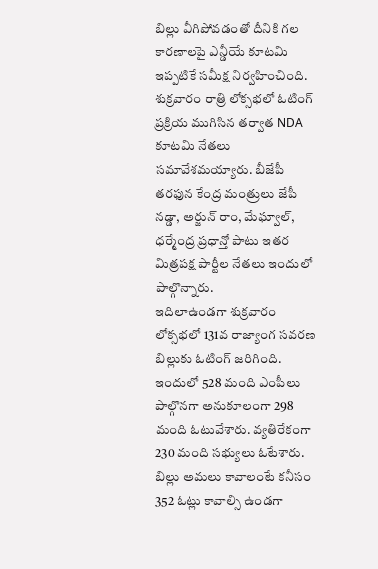బిల్లు వీగిపోవడంతో దీనికి గల కారణాలపై ఎన్డీయే కూటమి ఇప్పటికే సమీక్ష నిర్వహించింది. శుక్రవారం రాత్రి లోక్సభలో ఓటింగ్ ప్రక్రియ ముగిసిన తర్వాత NDA కూటమి నేతలు సమావేశమయ్యారు. బీజేపీ తరఫున కేంద్ర మంత్రులు జేపీ నడ్డా, అర్జున్ రాం, మేఘ్వాల్, ధర్మేంద్ర ప్రధాన్తో పాటు ఇతర మిత్రపక్ష పార్టీల నేతలు ఇందులో పాల్గొన్నారు.
ఇదిలాఉండగా శుక్రవారం లోక్సభలో 131వ రాజ్యాంగ సవరణ బిల్లుకు ఓటింగ్ జరిగింది. ఇందులో 528 మంది ఎంపీలు పాల్గొనగా అనుకూలంగా 298 మంది ఓటువేశారు. వ్యతిరేకంగా 230 మంది సభ్యులు ఓటేశారు. బిల్లు అమలు కావాలంటే కనీసం 352 ఓట్లు కావాల్సి ఉండగా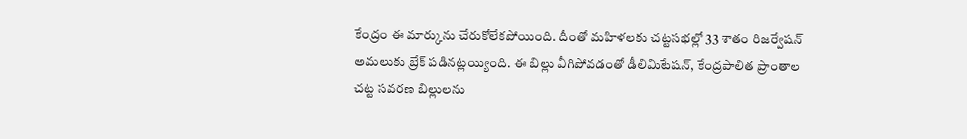కేంద్రం ఈ మార్కును చేరుకోలేకపోయింది. దీంతో మహిళలకు చట్టసభల్లో 33 శాతం రిజర్వేషన్ అమలుకు బ్రేక్ పడినట్లయ్యింది. ఈ బిల్లు వీగిపోవడంతో డీలిమిటేషన్, కేంద్రపాలిత ప్రాంతాల చట్ట సవరణ బిల్లులను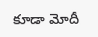కూడా మోదీ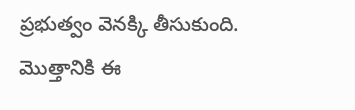ప్రభుత్వం వెనక్కి తీసుకుంది. మొత్తానికి ఈ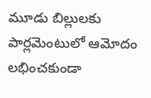మూడు బిల్లులకు పార్లమెంటులో ఆమోదం లభించకుండా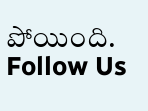పోయింది.
Follow Us